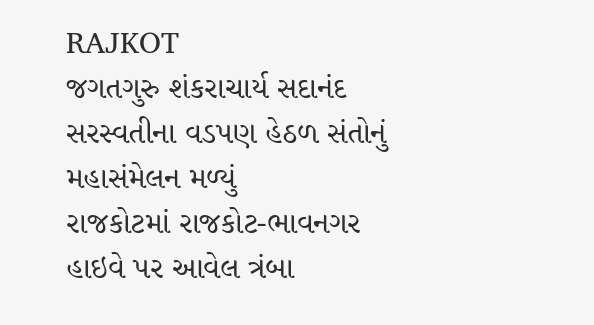RAJKOT
જગતગુરુ શંકરાચાર્ય સદાનંદ સરસ્વતીના વડપણ હેઠળ સંતોનું મહાસંમેલન મળ્યું
રાજકોટમાં રાજકોટ-ભાવનગર હાઇવે પર આવેલ ત્રંબા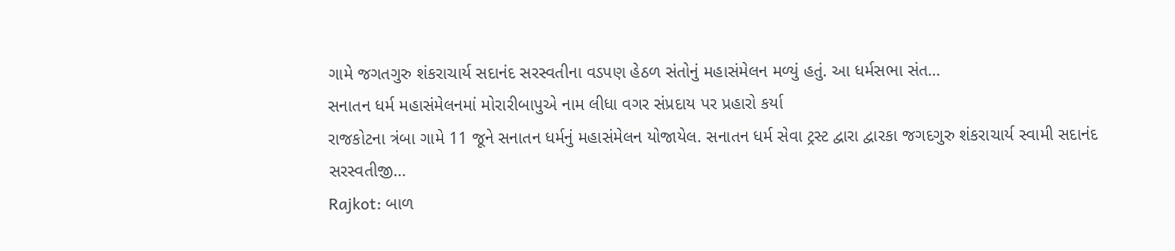ગામે જગતગુરુ શંકરાચાર્ય સદાનંદ સરસ્વતીના વડપણ હેઠળ સંતોનું મહાસંમેલન મળ્યું હતું. આ ધર્મસભા સંત…
સનાતન ધર્મ મહાસંમેલનમાં મોરારીબાપુએ નામ લીધા વગર સંપ્રદાય પર પ્રહારો કર્યા
રાજકોટના ત્રંબા ગામે 11 જૂને સનાતન ધર્મનું મહાસંમેલન યોજાયેલ. સનાતન ધર્મ સેવા ટ્રસ્ટ દ્વારા દ્વારકા જગદગુરુ શંકરાચાર્ય સ્વામી સદાનંદ સરસ્વતીજી…
Rajkot: બાળ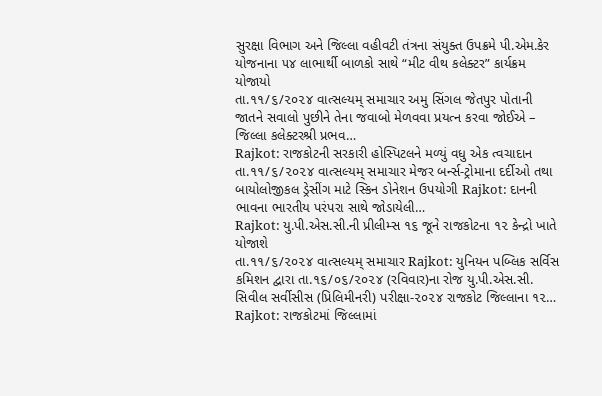સુરક્ષા વિભાગ અને જિલ્લા વહીવટી તંત્રના સંયુક્ત ઉપક્રમે પી.એમ.કેર યોજનાના ૫૪ લાભાર્થી બાળકો સાથે “મીટ વીથ કલેક્ટર” કાર્યક્રમ યોજાયો
તા.૧૧/૬/૨૦૨૪ વાત્સલ્યમ્ સમાચાર અમુ સિંગલ જેતપુર પોતાની જાતને સવાલો પુછીને તેના જવાબો મેળવવા પ્રયત્ન કરવા જોઈએ – જિલ્લા કલેક્ટરશ્રી પ્રભવ…
Rajkot: રાજકોટની સરકારી હોસ્પિટલને મળ્યું વધુ એક ત્વચાદાન
તા.૧૧/૬/૨૦૨૪ વાત્સલ્યમ્ સમાચાર મેજર બર્ન્સ-ટ્રોમાના દર્દીઓ તથા બાયોલોજીકલ ડ્રેસીંગ માટે સ્કિન ડોનેશન ઉપયોગી Rajkot: દાનની ભાવના ભારતીય પરંપરા સાથે જોડાયેલી…
Rajkot: યુ.પી.એસ.સી.ની પ્રીલીમ્સ ૧૬ જૂને રાજકોટના ૧૨ કેન્દ્રો ખાતે યોજાશે
તા.૧૧/૬/૨૦૨૪ વાત્સલ્યમ્ સમાચાર Rajkot: યુનિયન પબ્લિક સર્વિસ કમિશન દ્વારા તા.૧૬/૦૬/૨૦૨૪ (રવિવાર)ના રોજ યુ.પી.એસ.સી. સિવીલ સર્વીસીસ (પ્રિલિમીનરી) પરીક્ષા-૨૦૨૪ રાજકોટ જિલ્લાના ૧૨…
Rajkot: રાજકોટમાં જિલ્લામાં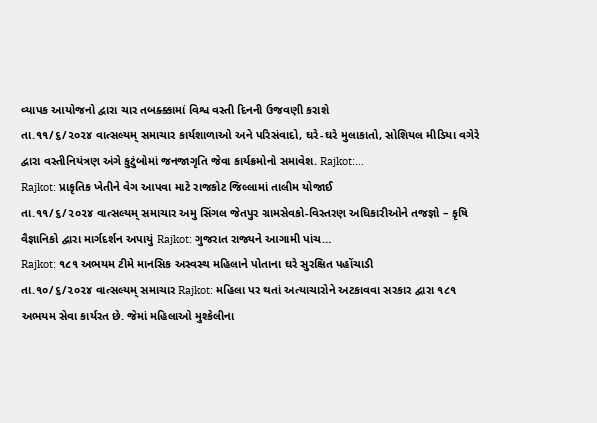વ્યાપક આયોજનો દ્વારા ચાર તબક્ક્કામાં વિશ્વ વસ્તી દિનની ઉજવણી કરાશે
તા.૧૧/૬/૨૦૨૪ વાત્સલ્યમ્ સમાચાર કાર્યશાળાઓ અને પરિસંવાદો, ઘરે-ઘરે મુલાકાતો, સોશિયલ મીડિયા વગેરે દ્વારા વસ્તીનિયંત્રણ અંગે કુટુંબોમાં જનજાગૃતિ જેવા કાર્યક્રમોનો સમાવેશ. Rajkot:…
Rajkot: પ્રાકૃતિક ખેતીને વેગ આપવા માટે રાજકોટ જિલ્લામાં તાલીમ યોજાઈ
તા.૧૧/૬/૨૦૨૪ વાત્સલ્યમ્ સમાચાર અમુ સિંગલ જેતપુર ગ્રામસેવકો-વિસ્તરણ અધિકારીઓને તજજ્ઞો – કૃષિ વૈજ્ઞાનિકો દ્વારા માર્ગદર્શન અપાયું Rajkot: ગુજરાત રાજ્યને આગામી પાંચ…
Rajkot: ૧૮૧ અભયમ ટીમે માનસિક અસ્વસ્થ મહિલાને પોતાના ઘરે સુરક્ષિત પહોંચાડી
તા.૧૦/૬/૨૦૨૪ વાત્સલ્યમ્ સમાચાર Rajkot: મહિલા પર થતાં અત્યાચારોને અટકાવવા સરકાર દ્વારા ૧૮૧ અભયમ સેવા કાર્યરત છે. જેમાં મહિલાઓ મુશ્કેલીના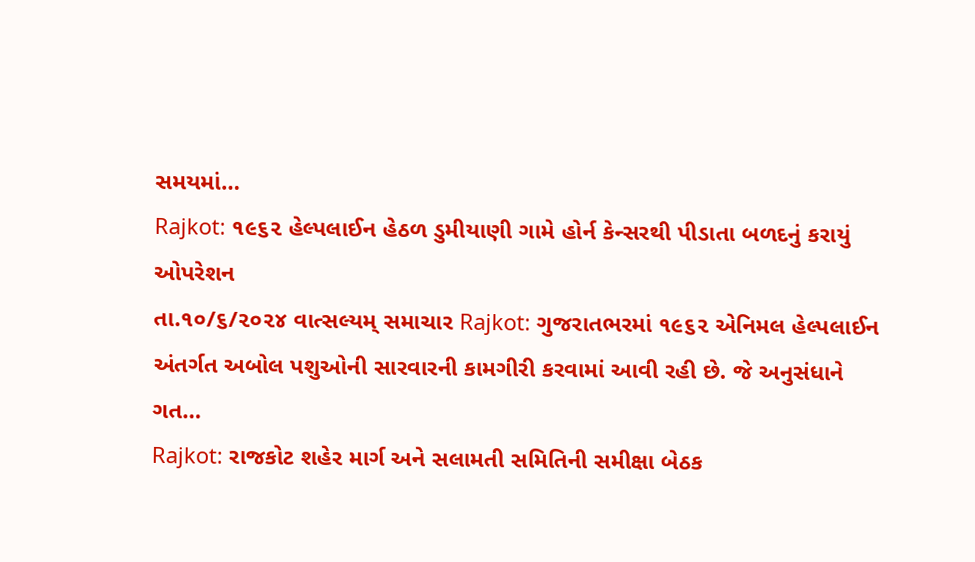સમયમાં…
Rajkot: ૧૯૬૨ હેલ્પલાઈન હેઠળ ડુમીયાણી ગામે હોર્ન કેન્સરથી પીડાતા બળદનું કરાયું ઓપરેશન
તા.૧૦/૬/૨૦૨૪ વાત્સલ્યમ્ સમાચાર Rajkot: ગુજરાતભરમાં ૧૯૬૨ એનિમલ હેલ્પલાઈન અંતર્ગત અબોલ પશુઓની સારવારની કામગીરી કરવામાં આવી રહી છે. જે અનુસંધાને ગત…
Rajkot: રાજકોટ શહેર માર્ગ અને સલામતી સમિતિની સમીક્ષા બેઠક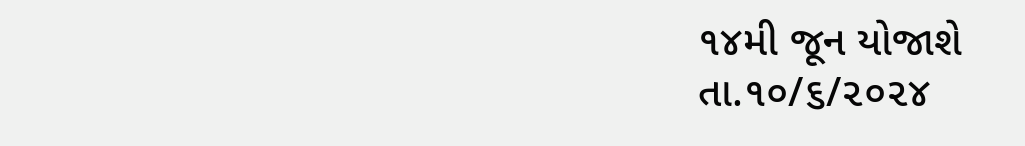૧૪મી જૂન યોજાશે
તા.૧૦/૬/૨૦૨૪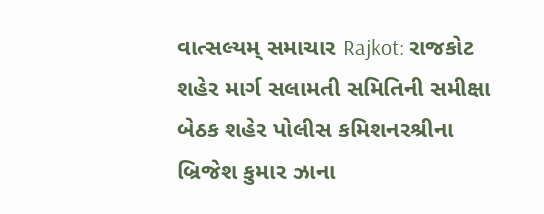વાત્સલ્યમ્ સમાચાર Rajkot: રાજકોટ શહેર માર્ગ સલામતી સમિતિની સમીક્ષા બેઠક શહેર પોલીસ કમિશનરશ્રીના બ્રિજેશ કુમાર ઝાના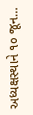અધ્યક્ષસ્થાને ૧૦ જૂન…